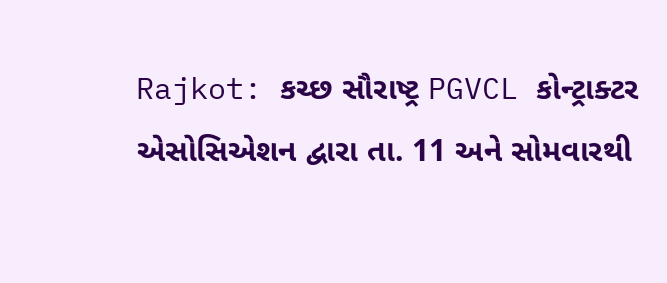Rajkot: કચ્છ સૌરાષ્ટ્ર PGVCL કોન્ટ્રાક્ટર એસોસિએશન દ્વારા તા. 11 અને સોમવારથી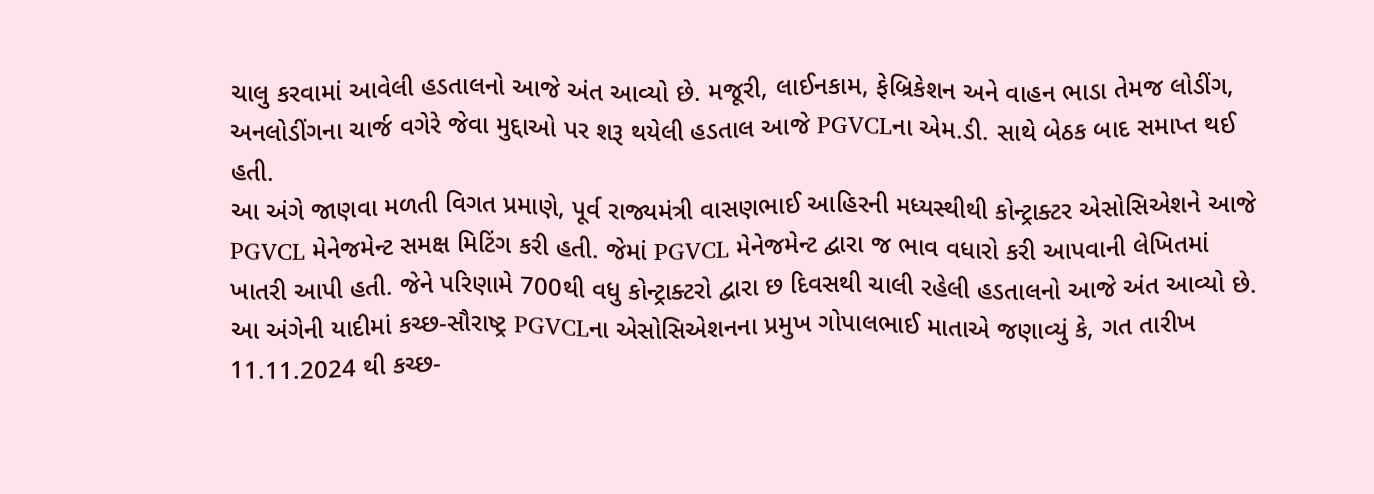ચાલુ કરવામાં આવેલી હડતાલનો આજે અંત આવ્યો છે. મજૂરી, લાઈનકામ, ફેબ્રિકેશન અને વાહન ભાડા તેમજ લોડીંગ, અનલોડીંગના ચાર્જ વગેરે જેવા મુદ્દાઓ પર શરૂ થયેલી હડતાલ આજે PGVCLના એમ.ડી. સાથે બેઠક બાદ સમાપ્ત થઈ હતી.
આ અંગે જાણવા મળતી વિગત પ્રમાણે, પૂર્વ રાજ્યમંત્રી વાસણભાઈ આહિરની મધ્યસ્થીથી કોન્ટ્રાક્ટર એસોસિએશને આજે PGVCL મેનેજમેન્ટ સમક્ષ મિટિંગ કરી હતી. જેમાં PGVCL મેનેજમેન્ટ દ્વારા જ ભાવ વધારો કરી આપવાની લેખિતમાં ખાતરી આપી હતી. જેને પરિણામે 700થી વધુ કોન્ટ્રાક્ટરો દ્વારા છ દિવસથી ચાલી રહેલી હડતાલનો આજે અંત આવ્યો છે.
આ અંગેની યાદીમાં કચ્છ-સૌરાષ્ટ્ર PGVCLના એસોસિએશનના પ્રમુખ ગોપાલભાઈ માતાએ જણાવ્યું કે, ગત તારીખ 11.11.2024 થી કચ્છ-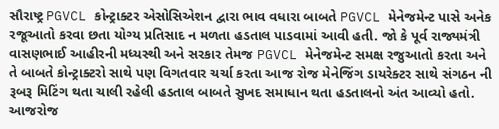સૌરાષ્ટ્ર PGVCL કોન્ટ્રાક્ટર એસોસિએશન દ્વારા ભાવ વધારા બાબતે PGVCL મેનેજમેન્ટ પાસે અનેક રજૂઆતો કરવા છતા યોગ્ય પ્રતિસાદ ન મળતા હડતાલ પાડવામાં આવી હતી. જો કે પૂર્વ રાજ્યમંત્રી વાસણભાઈ આહીરની મધ્યસ્થી અને સરકાર તેમજ PGVCL મેનેજમેન્ટ સમક્ષ રજુઆતો કરતા અને તે બાબતે કોન્ટ્રાક્ટરો સાથે પણ વિગતવાર ચર્ચા કરતા આજ રોજ મેનેજિંગ ડાયરેક્ટર સાથે સંગઠન ની રૂબરૂ મિટિંગ થતા ચાલી રહેલી હડતાલ બાબતે સુખદ સમાધાન થતા હડતાલનો અંત આવ્યો હતો.
આજરોજ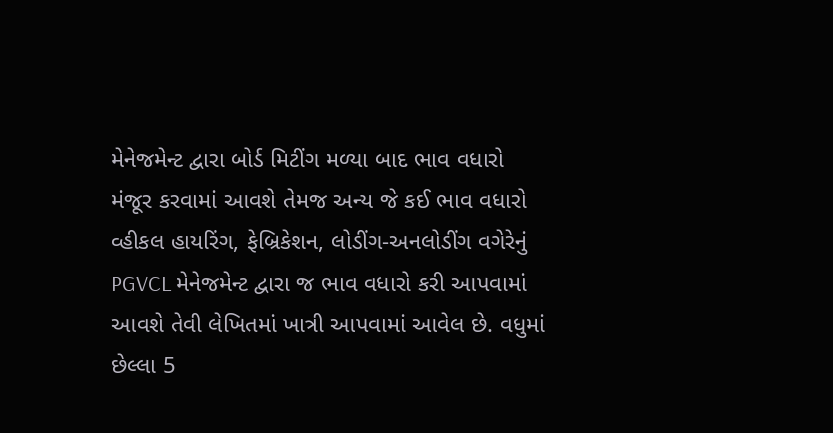મેનેજમેન્ટ દ્વારા બોર્ડ મિટીંગ મળ્યા બાદ ભાવ વધારો મંજૂર કરવામાં આવશે તેમજ અન્ય જે કઈ ભાવ વધારો વ્હીકલ હાયરિંગ, ફેબ્રિકેશન, લોડીંગ-અનલોડીંગ વગેરેનું PGVCL મેનેજમેન્ટ દ્વારા જ ભાવ વધારો કરી આપવામાં આવશે તેવી લેખિતમાં ખાત્રી આપવામાં આવેલ છે. વધુમાં છેલ્લા 5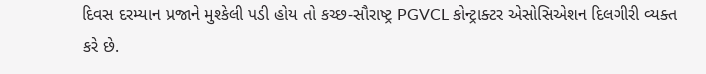દિવસ દરમ્યાન પ્રજાને મુશ્કેલી પડી હોય તો કચ્છ-સૌરાષ્ટ્ર PGVCL કોન્ટ્રાક્ટર એસોસિએશન દિલગીરી વ્યક્ત કરે છે.